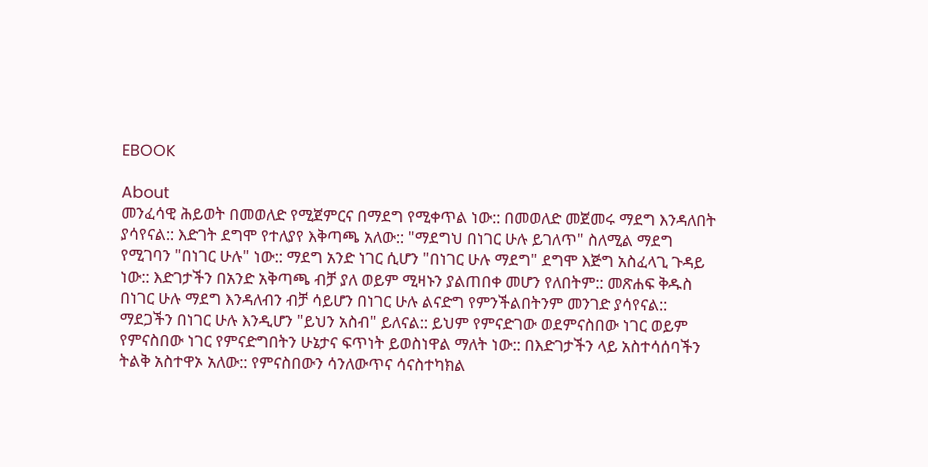EBOOK

About
መንፈሳዊ ሕይወት በመወለድ የሚጀምርና በማደግ የሚቀጥል ነው:: በመወለድ መጀመሩ ማደግ እንዳለበት ያሳየናል:: እድገት ደግሞ የተለያየ እቅጣጫ አለው:: "ማደግህ በነገር ሁሉ ይገለጥ" ስለሚል ማደግ የሚገባን "በነገር ሁሉ" ነው:: ማደግ አንድ ነገር ሲሆን "በነገር ሁሉ ማደግ" ደግሞ እጅግ አስፈላጊ ጉዳይ ነው:: እድገታችን በአንድ አቅጣጫ ብቻ ያለ ወይም ሚዛኑን ያልጠበቀ መሆን የለበትም:: መጽሐፍ ቅዱስ በነገር ሁሉ ማደግ እንዳለብን ብቻ ሳይሆን በነገር ሁሉ ልናድግ የምንችልበትንም መንገድ ያሳየናል:: ማደጋችን በነገር ሁሉ እንዲሆን "ይህን አስብ" ይለናል:: ይህም የምናድገው ወደምናስበው ነገር ወይም የምናስበው ነገር የምናድግበትን ሁኔታና ፍጥነት ይወስነዋል ማለት ነው:: በእድገታችን ላይ አስተሳሰባችን ትልቅ አስተዋኦ አለው:: የምናስበውን ሳንለውጥና ሳናስተካክል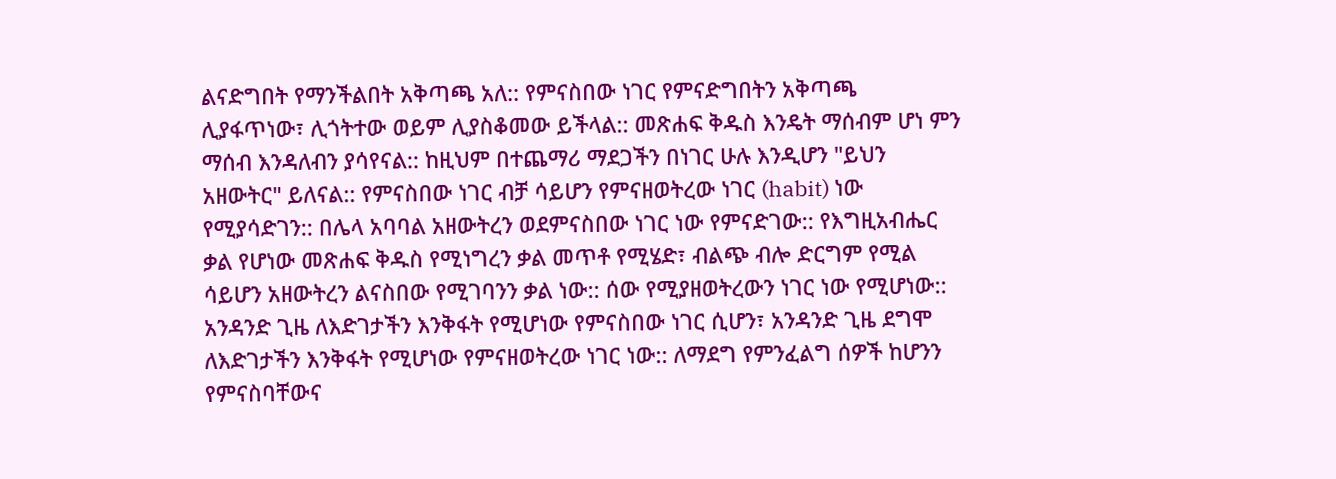ልናድግበት የማንችልበት አቅጣጫ አለ:: የምናስበው ነገር የምናድግበትን አቅጣጫ ሊያፋጥነው፣ ሊጎትተው ወይም ሊያስቆመው ይችላል:: መጽሐፍ ቅዱስ እንዴት ማሰብም ሆነ ምን ማሰብ እንዳለብን ያሳየናል:: ከዚህም በተጨማሪ ማደጋችን በነገር ሁሉ እንዲሆን "ይህን አዘውትር" ይለናል:: የምናስበው ነገር ብቻ ሳይሆን የምናዘወትረው ነገር (habit) ነው የሚያሳድገን:: በሌላ አባባል አዘውትረን ወደምናስበው ነገር ነው የምናድገው:: የእግዚአብሔር ቃል የሆነው መጽሐፍ ቅዱስ የሚነግረን ቃል መጥቶ የሚሄድ፣ ብልጭ ብሎ ድርግም የሚል ሳይሆን አዘውትረን ልናስበው የሚገባንን ቃል ነው:: ሰው የሚያዘወትረውን ነገር ነው የሚሆነው:: አንዳንድ ጊዜ ለእድገታችን እንቅፋት የሚሆነው የምናስበው ነገር ሲሆን፣ አንዳንድ ጊዜ ደግሞ ለእድገታችን እንቅፋት የሚሆነው የምናዘወትረው ነገር ነው:: ለማደግ የምንፈልግ ሰዎች ከሆንን የምናስባቸውና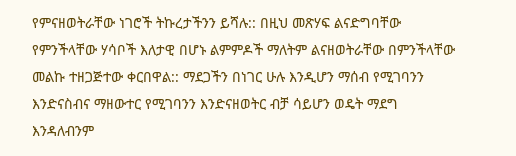የምናዘወትራቸው ነገሮች ትኩረታችንን ይሻሉ:: በዚህ መጽሃፍ ልናድግባቸው የምንችላቸው ሃሳቦች እለታዊ በሆኑ ልምምዶች ማለትም ልናዘወትራቸው በምንችላቸው መልኩ ተዘጋጅተው ቀርበዋል:: ማደጋችን በነገር ሁሉ እንዲሆን ማሰብ የሚገባንን እንድናስብና ማዘውተር የሚገባንን እንድናዘወትር ብቻ ሳይሆን ወዴት ማደግ እንዳለብንም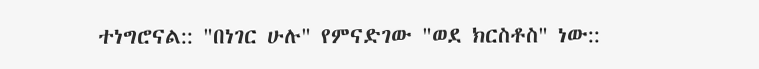ተነግሮናል:: "በነገር ሁሉ" የምናድገው "ወደ ክርስቶስ" ነው::